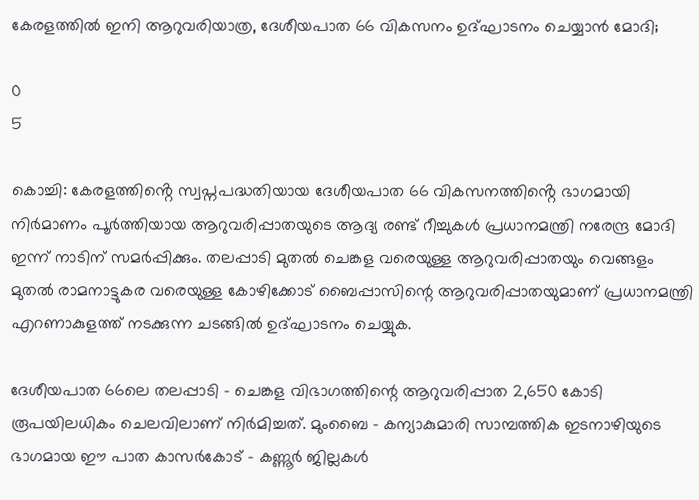കേരളത്തിൽ ഇനി ആറുവരിയാത്ര, ദേശീയപാത 66 വികസനം ഉദ്ഘാടനം ചെയ്യാൻ മോദി;

0
5

കൊച്ചി: കേരളത്തിൻ്റെ സ്വപ്നപദ്ധതിയായ ദേശീയപാത 66 വികസനത്തിൻ്റെ ഭാഗമായി നിർമാണം പൂർത്തിയായ ആറുവരിപ്പാതയുടെ ആദ്യ രണ്ട് റീച്ചുകൾ പ്രധാനമന്ത്രി നരേന്ദ്ര മോദി ഇന്ന് നാടിന് സമർപ്പിക്കും. തലപ്പാടി മുതൽ ചെങ്കള വരെയുള്ള ആറുവരിപ്പാതയും വെങ്ങളം മുതൽ രാമനാട്ടുകര വരെയുള്ള കോഴിക്കോട് ബൈപ്പാസിന്റെ ആറുവരിപ്പാതയുമാണ് പ്രധാനമന്ത്രി എറണാകുളത്ത് നടക്കുന്ന ചടങ്ങിൽ ഉദ്ഘാടനം ചെയ്യുക.

ദേശീയപാത 66ലെ തലപ്പാടി – ചെങ്കള വിഭാഗത്തിന്റെ ആറുവരിപ്പാത 2,650 കോടി രൂപയിലധികം ചെലവിലാണ് നിർമിച്ചത്. മുംബൈ – കന്യാകുമാരി സാമ്പത്തിക ഇടനാഴിയുടെ ഭാഗമായ ഈ പാത കാസർകോട് – കണ്ണൂർ ജില്ലകൾ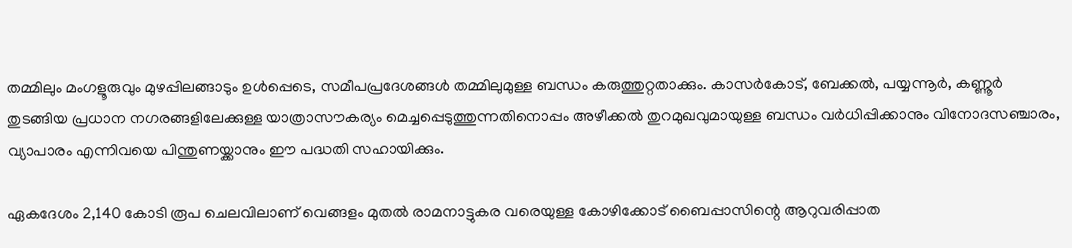തമ്മിലും മംഗളൂരുവും മുഴപ്പിലങ്ങാടും ഉൾപ്പെടെ, സമീപപ്രദേശങ്ങൾ തമ്മിലുമുള്ള ബന്ധം കരുത്തുറ്റതാക്കും. കാസർകോട്, ബേക്കൽ, പയ്യന്നൂർ, കണ്ണൂർ തുടങ്ങിയ പ്രധാന നഗരങ്ങളിലേക്കുള്ള യാത്രാസൗകര്യം മെച്ചപ്പെടുത്തുന്നതിനൊപ്പം അഴീക്കൽ തുറമുഖവുമായുള്ള ബന്ധം വർധിപ്പിക്കാനും വിനോദസഞ്ചാരം, വ്യാപാരം എന്നിവയെ പിന്തുണയ്ക്കാനും ഈ പദ്ധതി സഹായിക്കും.

ഏകദേശം 2,140 കോടി രൂപ ചെലവിലാണ് വെങ്ങളം മുതൽ രാമനാട്ടുകര വരെയുള്ള കോഴിക്കോട് ബൈപ്പാസിന്റെ ആറുവരിപ്പാത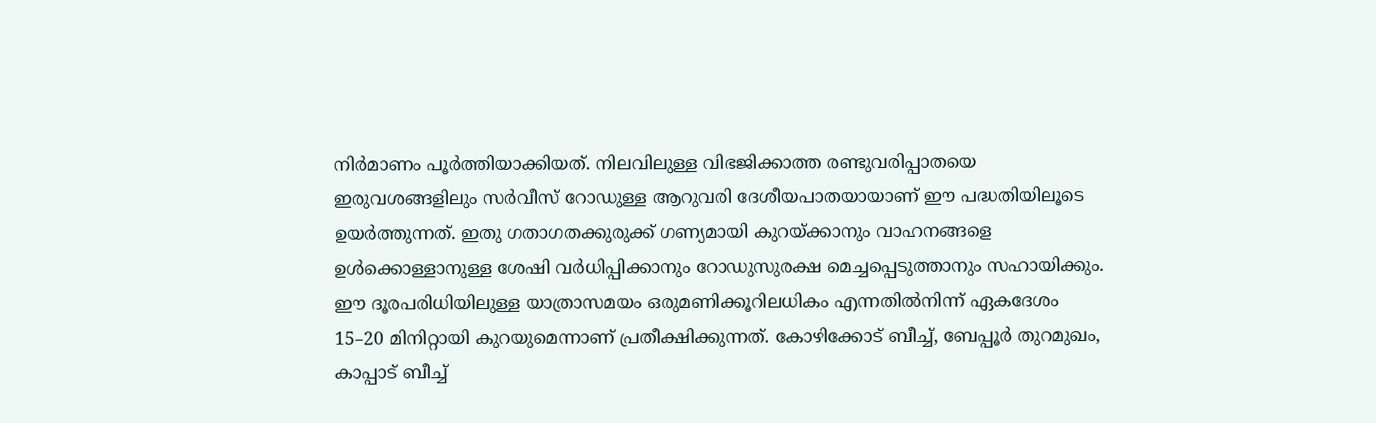നിർമാണം പൂർത്തിയാക്കിയത്. നിലവിലുള്ള വിഭജിക്കാത്ത രണ്ടുവരിപ്പാതയെ ഇരുവശങ്ങളിലും സർവീസ് റോഡുള്ള ആറുവരി ദേശീയപാതയായാണ് ഈ പദ്ധതിയിലൂടെ ഉയർത്തുന്നത്. ഇതു ഗതാഗതക്കുരുക്ക് ഗണ്യമായി കുറയ്ക്കാനും വാഹനങ്ങളെ ഉൾക്കൊള്ളാനുള്ള ശേഷി വർധിപ്പിക്കാനും റോഡുസുരക്ഷ മെച്ചപ്പെടുത്താനും സഹായിക്കും. ഈ ദൂരപരിധിയിലുള്ള യാത്രാസമയം ഒരുമണിക്കൂറിലധികം എന്നതിൽനിന്ന് ഏകദേശം 15–20 മിനിറ്റായി കുറയുമെന്നാണ് പ്രതീക്ഷിക്കുന്നത്. കോഴിക്കോട് ബീച്ച്, ബേപ്പൂർ തുറമുഖം, കാപ്പാട് ബീച്ച്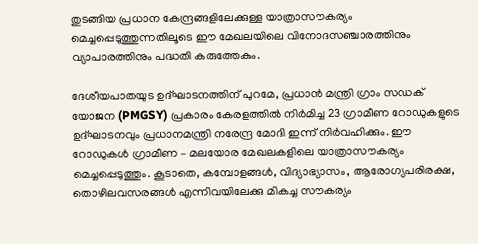തുടങ്ങിയ പ്രധാന കേന്ദ്രങ്ങളിലേക്കുള്ള യാത്രാസൗകര്യം മെച്ചപ്പെടുത്തുന്നതിലൂടെ ഈ മേഖലയിലെ വിനോദസഞ്ചാരത്തിനും വ്യാപാരത്തിനും പദ്ധതി കരുത്തേകും.

ദേശീയപാതയുട ഉദ്ഘാടനത്തിന് പുറമേ, പ്രധാൻ മന്ത്രി ഗ്രാം സഡക് യോജന (PMGSY) പ്രകാരം കേരളത്തിൽ നിർമിച്ച 23 ഗ്രാമീണ റോഡുകളുടെ ഉദ്ഘാടനവും പ്രധാനമന്ത്രി നരേന്ദ്ര മോദി ഇന്ന് നിർവഹിക്കും. ഈ റോഡുകൾ ഗ്രാമീണ – മലയോര മേഖലകളിലെ യാത്രാസൗകര്യം മെച്ചപ്പെടുത്തും. കൂടാതെ, കമ്പോളങ്ങൾ, വിദ്യാഭ്യാസം, ആരോഗ്യപരിരക്ഷ, തൊഴിലവസരങ്ങൾ എന്നിവയിലേക്കു മികച്ച സൗകര്യം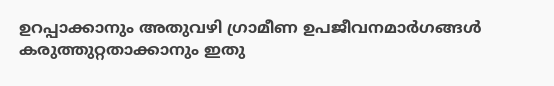ഉറപ്പാക്കാനും അതുവഴി ഗ്രാമീണ ഉപജീവനമാർഗങ്ങൾ കരുത്തുറ്റതാക്കാനും ഇതു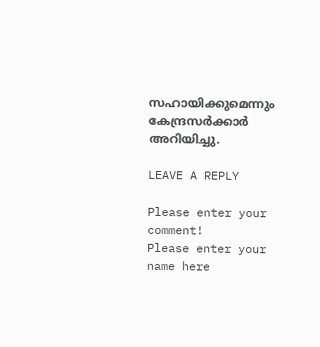സഹായിക്കുമെന്നും കേന്ദ്രസർക്കാർ അറിയിച്ചു.

LEAVE A REPLY

Please enter your comment!
Please enter your name here